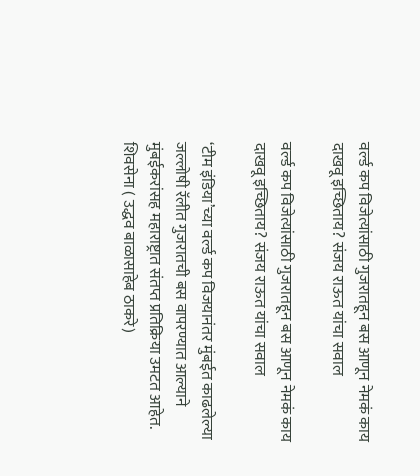वर्ल्ड कप विजेत्यांसाठी गुजरातहून बस आणून नेमकं काय दाखवू इच्छिताय? संजय राऊत यांचा सवाल

वर्ल्ड कप विजेत्यांसाठी गुजरातहून बस आणून नेमकं काय दाखवू इच्छिताय? संजय राऊत यांचा सवाल

‘टीम इंडिया’च्या वर्ल्ड कप विजयानंतर मुंबईत काढलेल्या जल्लोषी रॅलीत गुजरातची बस वापरण्यात आल्याने मुंबईकरांसह महाराष्ट्रात संतप्त प्रतिक्रिया उमटत आहेत. शिवसेना ( उद्धव बाळासाहेब ठाकरे)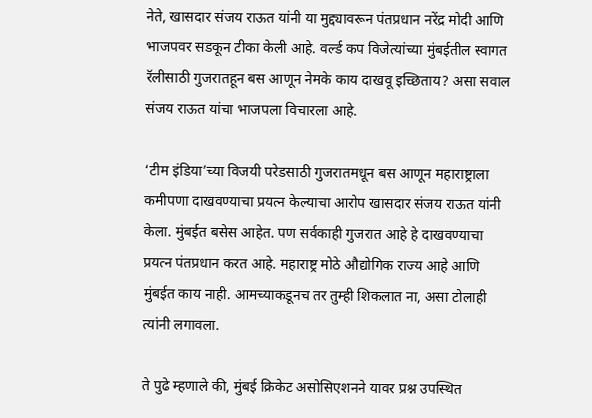नेते, खासदार संजय राऊत यांनी या मुद्द्यावरून पंतप्रधान नरेंद्र मोदी आणि भाजपवर सडकून टीका केली आहे. वर्ल्ड कप विजेत्यांच्या मुंबईतील स्वागत रॅलीसाठी गुजरातहून बस आणून नेमके काय दाखवू इच्छिताय? असा सवाल संजय राऊत यांचा भाजपला विचारला आहे.

‘टीम इंडिया’च्या विजयी परेडसाठी गुजरातमधून बस आणून महाराष्ट्राला कमीपणा दाखवण्याचा प्रयत्न केल्याचा आरोप खासदार संजय राऊत यांनी केला. मुंबईत बसेस आहेत. पण सर्वकाही गुजरात आहे हे दाखवण्याचा प्रयत्न पंतप्रधान करत आहे. महाराष्ट्र मोठे औद्योगिक राज्य आहे आणि मुंबईत काय नाही. आमच्याकडूनच तर तुम्ही शिकलात ना, असा टोलाही त्यांनी लगावला.

ते पुढे म्हणाले की, मुंबई क्रिकेट असोसिएशनने यावर प्रश्न उपस्थित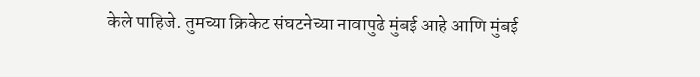केले पाहिजे. तुमच्या क्रिकेट संघटनेच्या नावापुढे मुंबई आहे आणि मुंबई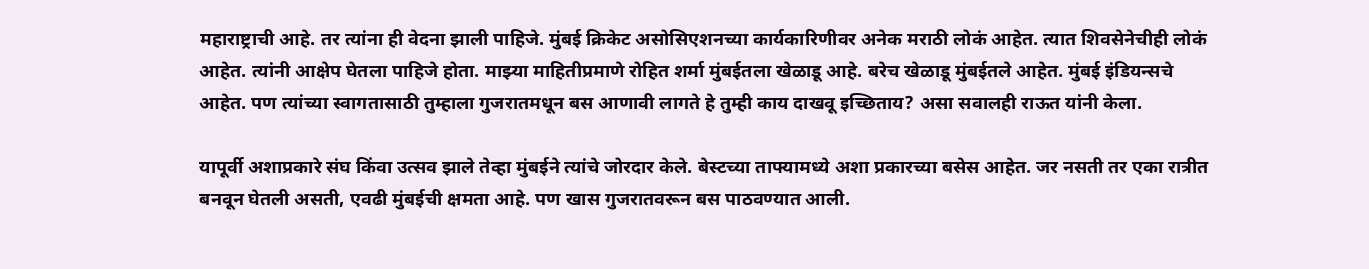महाराष्ट्राची आहे. तर त्यांना ही वेदना झाली पाहिजे. मुंबई क्रिकेट असोसिएशनच्या कार्यकारिणीवर अनेक मराठी लोकं आहेत. त्यात शिवसेनेचीही लोकं आहेत. त्यांनी आक्षेप घेतला पाहिजे होता. माझ्या माहितीप्रमाणे रोहित शर्मा मुंबईतला खेळाडू आहे. बरेच खेळाडू मुंबईतले आहेत. मुंबई इंडियन्सचे आहेत. पण त्यांच्या स्वागतासाठी तुम्हाला गुजरातमधून बस आणावी लागते हे तुम्ही काय दाखवू इच्छिताय? असा सवालही राऊत यांनी केला.

यापूर्वी अशाप्रकारे संघ किंवा उत्सव झाले तेव्हा मुंबईने त्यांचे जोरदार केले. बेस्टच्या ताफ्यामध्ये अशा प्रकारच्या बसेस आहेत. जर नसती तर एका रात्रीत बनवून घेतली असती, एवढी मुंबईची क्षमता आहे. पण खास गुजरातवरून बस पाठवण्यात आली.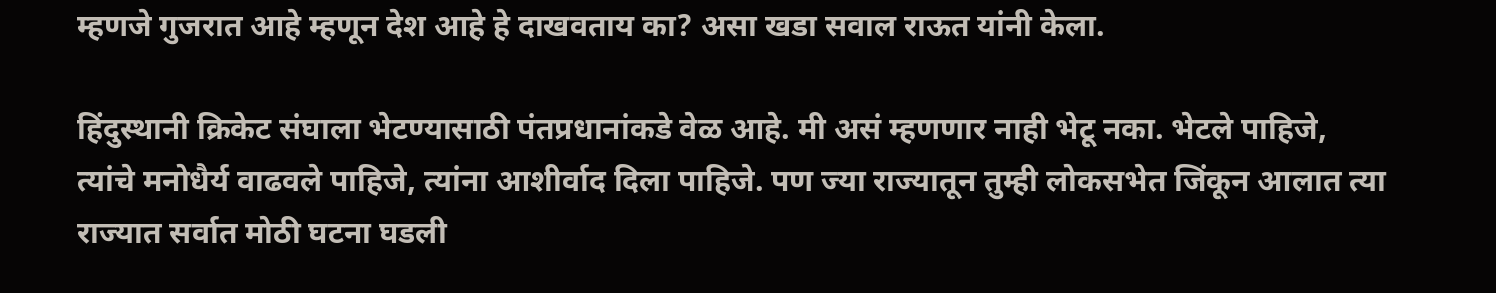म्हणजे गुजरात आहे म्हणून देश आहे हे दाखवताय का? असा खडा सवाल राऊत यांनी केला.

हिंदुस्थानी क्रिकेट संघाला भेटण्यासाठी पंतप्रधानांकडे वेळ आहे. मी असं म्हणणार नाही भेटू नका. भेटले पाहिजे, त्यांचे मनोधैर्य वाढवले पाहिजे, त्यांना आशीर्वाद दिला पाहिजे. पण ज्या राज्यातून तुम्ही लोकसभेत जिंकून आलात त्या राज्यात सर्वात मोठी घटना घडली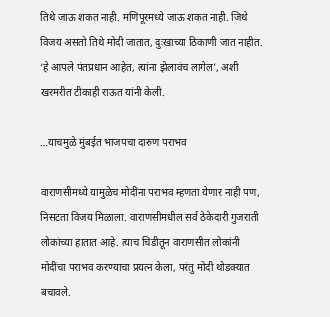तिथे जाऊ शकत नाही. मणिपूरमध्ये जाऊ शकत नाही. जिथे विजय असतो तिथे मोदी जातात, दुःखाच्या ठिकाणी जात नाहीत. ‘हे आपले पंतप्रधान आहेत, त्यांना झेलावंच लागेल’, अशी खरमरीत टीकाही राऊत यांनी केली.

…याचमुळे मुंबईत भाजपचा दारुण पराभव

वाराणसीमध्ये यामुळेच मोदींना पराभव म्हणता येणार नाही पण, निसटता विजय मिळाला. वाराणसीमधील सर्व ठेकेदारी गुजराती लोकांच्या हातात आहे. त्याच चिडीतून वाराणसीत लोकांनी मोदींचा पराभव करण्याचा प्रयत्न केला, परंतु मोदी थोडक्यात बचावले.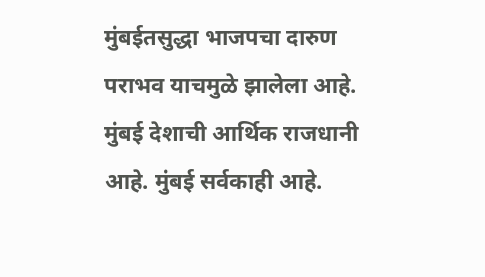मुंबईतसुद्धा भाजपचा दारुण पराभव याचमुळे झालेला आहे. मुंबई देशाची आर्थिक राजधानी आहे. मुंबई सर्वकाही आहे.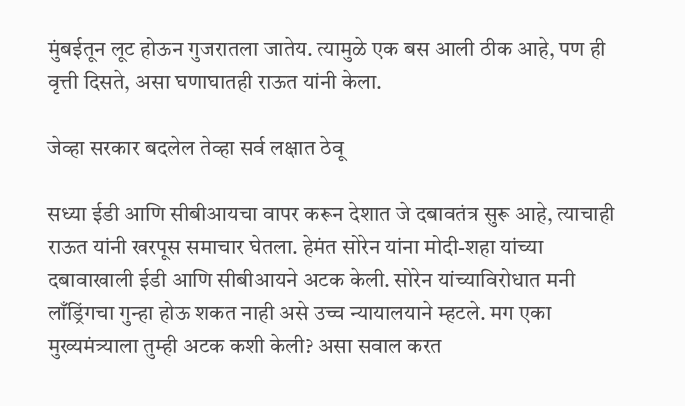मुंबईतून लूट होऊन गुजरातला जातेय. त्यामुळे एक बस आली ठीक आहे, पण ही वृत्ती दिसते, असा घणाघातही राऊत यांनी केला.

जेव्हा सरकार बदलेल तेव्हा सर्व लक्षात ठेवू

सध्या ईडी आणि सीबीआयचा वापर करून देशात जे दबावतंत्र सुरू आहे, त्याचाही राऊत यांनी खरपूस समाचार घेतला. हेमंत सोरेन यांना मोदी-शहा यांच्या दबावाखाली ईडी आणि सीबीआयने अटक केली. सोरेन यांच्याविरोधात मनी लाँड्रिंगचा गुन्हा होऊ शकत नाही असे उच्च न्यायालयाने म्हटले. मग एका मुख्यमंत्र्याला तुम्ही अटक कशी केली? असा सवाल करत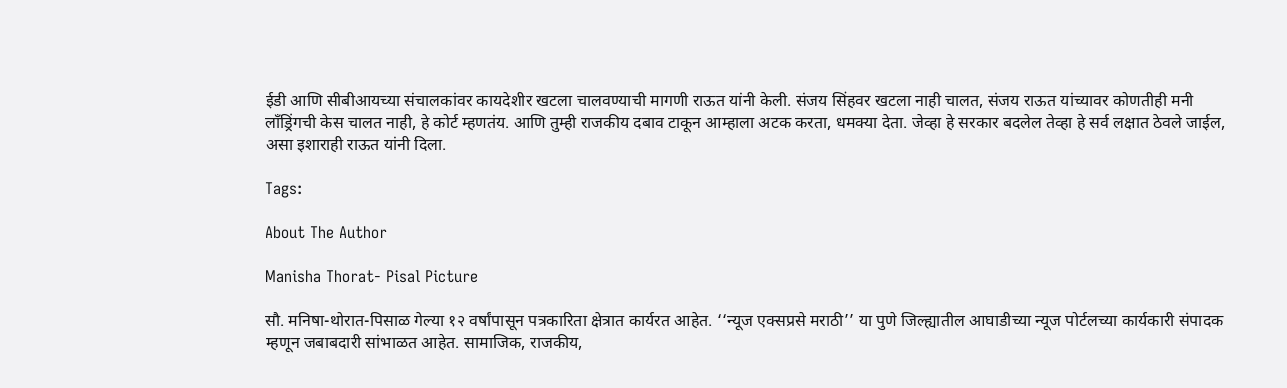ईडी आणि सीबीआयच्या संचालकांवर कायदेशीर खटला चालवण्याची मागणी राऊत यांनी केली. संजय सिंहवर खटला नाही चालत, संजय राऊत यांच्यावर कोणतीही मनी लाँड्रिंगची केस चालत नाही, हे कोर्ट म्हणतंय. आणि तुम्ही राजकीय दबाव टाकून आम्हाला अटक करता, धमक्या देता. जेव्हा हे सरकार बदलेल तेव्हा हे सर्व लक्षात ठेवले जाईल, असा इशाराही राऊत यांनी दिला.

Tags:

About The Author

Manisha Thorat- Pisal Picture

सौ. मनिषा-थोरात-पिसाळ गेल्या १२ वर्षांपासून पत्रकारिता क्षेत्रात कार्यरत आहेत. ‘‘न्यूज एक्सप्रसे मराठी’’ या पुणे जिल्ह्यातील आघाडीच्या न्यूज पोर्टलच्या कार्यकारी संपादक म्हणून जबाबदारी सांभाळत आहेत. सामाजिक, राजकीय,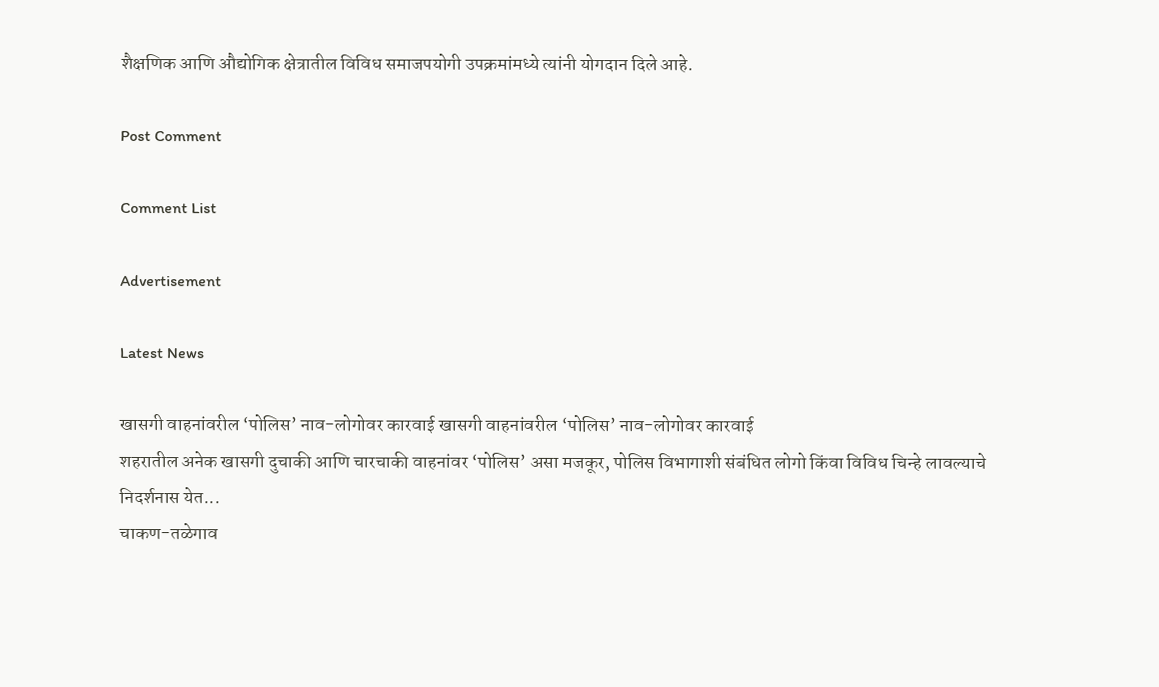शैक्षणिक आणि औद्योगिक क्षेत्रातील विविध समाजपयोगी उपक्रमांमध्ये त्यांनी योगदान दिले आहे.

Post Comment

Comment List

Advertisement

Latest News

खासगी वाहनांवरील ‘पोलिस’ नाव-लोगोवर कारवाई खासगी वाहनांवरील ‘पोलिस’ नाव-लोगोवर कारवाई
शहरातील अनेक खासगी दुचाकी आणि चारचाकी वाहनांवर ‘पोलिस’ असा मजकूर, पोलिस विभागाशी संबंधित लोगो किंवा विविध चिन्हे लावल्याचे निदर्शनास येत...
चाकण-तळेगाव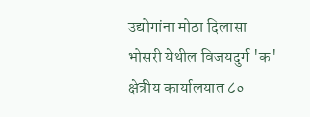उद्योगांना मोठा दिलासा
भोसरी येथील विजयदुर्ग 'क' क्षेत्रीय कार्यालयात ८०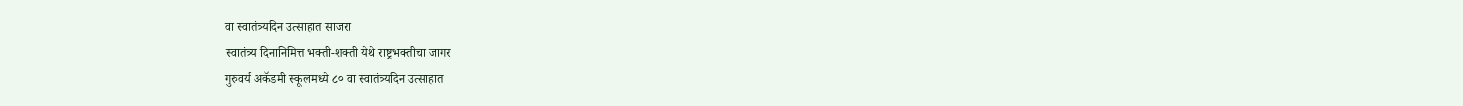वा स्वातंत्र्यदिन उत्साहात साजरा
स्वातंत्र्य दिनानिमित्त भक्ती-शक्ती येथे राष्ट्रभक्तीचा जागर
गुरुवर्य अकॅडमी स्कूलमध्ये ८० वा स्वातंत्र्यदिन उत्साहात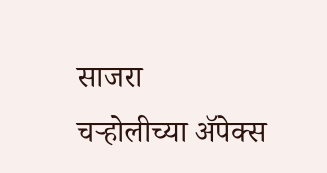साजरा
चऱ्होलीच्या अ‍ॅपेक्स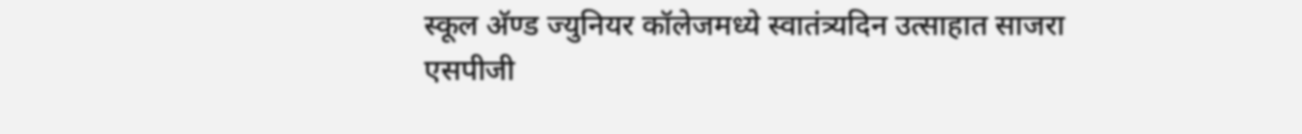स्कूल अ‍ॅण्ड ज्युनियर कॉलेजमध्ये स्वातंत्र्यदिन उत्साहात साजरा
एसपीजी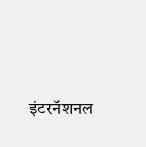इंटरनॅशनल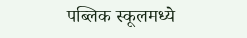पब्लिक स्कूलमध्ये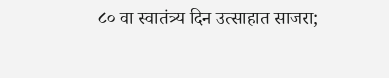८० वा स्वातंत्र्य दिन उत्साहात साजरा;